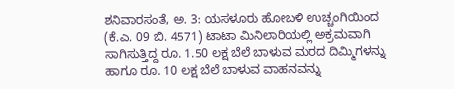ಶನಿವಾರಸಂತೆ, ಅ. 3: ಯಸಳೂರು ಹೋಬಳಿ ಉಚ್ಚಂಗಿಯಿಂದ (ಕೆ.ಎ. 09 ಬಿ. 4571) ಟಾಟಾ ಮಿನಿಲಾರಿಯಲ್ಲಿ ಅಕ್ರಮವಾಗಿ ಸಾಗಿಸುತ್ತಿದ್ದ ರೂ. 1.50 ಲಕ್ಷ ಬೆಲೆ ಬಾಳುವ ಮರದ ದಿಮ್ಮಿಗಳನ್ನು ಹಾಗೂ ರೂ. 10 ಲಕ್ಷ ಬೆಲೆ ಬಾಳುವ ವಾಹನವನ್ನು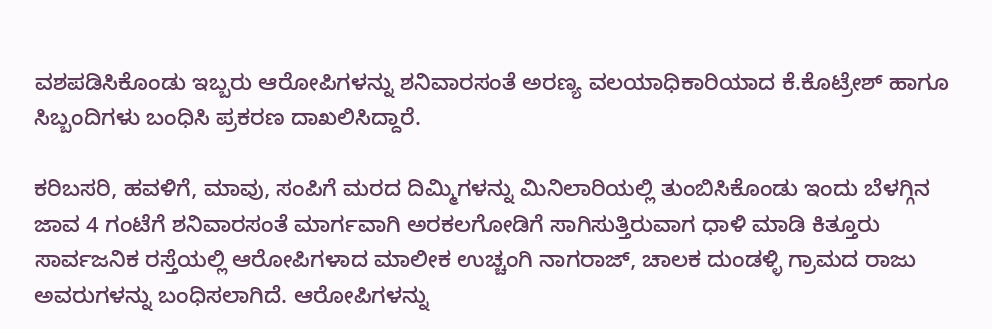ವಶಪಡಿಸಿಕೊಂಡು ಇಬ್ಬರು ಆರೋಪಿಗಳನ್ನು ಶನಿವಾರಸಂತೆ ಅರಣ್ಯ ವಲಯಾಧಿಕಾರಿಯಾದ ಕೆ.ಕೊಟ್ರೇಶ್ ಹಾಗೂ ಸಿಬ್ಬಂದಿಗಳು ಬಂಧಿಸಿ ಪ್ರಕರಣ ದಾಖಲಿಸಿದ್ದಾರೆ.

ಕರಿಬಸರಿ, ಹವಳಿಗೆ, ಮಾವು, ಸಂಪಿಗೆ ಮರದ ದಿಮ್ಮಿಗಳನ್ನು ಮಿನಿಲಾರಿಯಲ್ಲಿ ತುಂಬಿಸಿಕೊಂಡು ಇಂದು ಬೆಳಗ್ಗಿನ ಜಾವ 4 ಗಂಟೆಗೆ ಶನಿವಾರಸಂತೆ ಮಾರ್ಗವಾಗಿ ಅರಕಲಗೋಡಿಗೆ ಸಾಗಿಸುತ್ತಿರುವಾಗ ಧಾಳಿ ಮಾಡಿ ಕಿತ್ತೂರು ಸಾರ್ವಜನಿಕ ರಸ್ತೆಯಲ್ಲಿ ಆರೋಪಿಗಳಾದ ಮಾಲೀಕ ಉಚ್ಚಂಗಿ ನಾಗರಾಜ್, ಚಾಲಕ ದುಂಡಳ್ಳಿ ಗ್ರಾಮದ ರಾಜು ಅವರುಗಳನ್ನು ಬಂಧಿಸಲಾಗಿದೆ. ಆರೋಪಿಗಳನ್ನು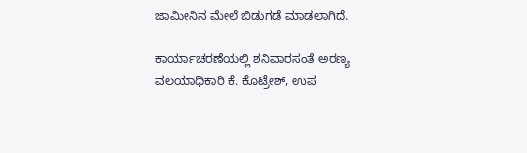ಜಾಮೀನಿನ ಮೇಲೆ ಬಿಡುಗಡೆ ಮಾಡಲಾಗಿದೆ.

ಕಾರ್ಯಾಚರಣೆಯಲ್ಲಿ ಶನಿವಾರಸಂತೆ ಅರಣ್ಯ ವಲಯಾಧಿಕಾರಿ ಕೆ. ಕೊಟ್ರೇಶ್, ಉಪ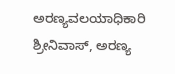ಅರಣ್ಯವಲಯಾಧಿಕಾರಿ ಶ್ರೀನಿವಾಸ್, ಅರಣ್ಯ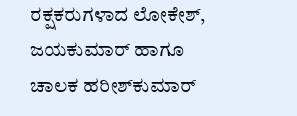ರಕ್ಷಕರುಗಳಾದ ಲೋಕೇಶ್, ಜಯಕುಮಾರ್ ಹಾಗೂ ಚಾಲಕ ಹರೀಶ್‍ಕುಮಾರ್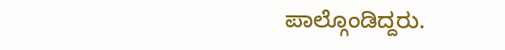ಪಾಲ್ಗೊಂಡಿದ್ದರು.